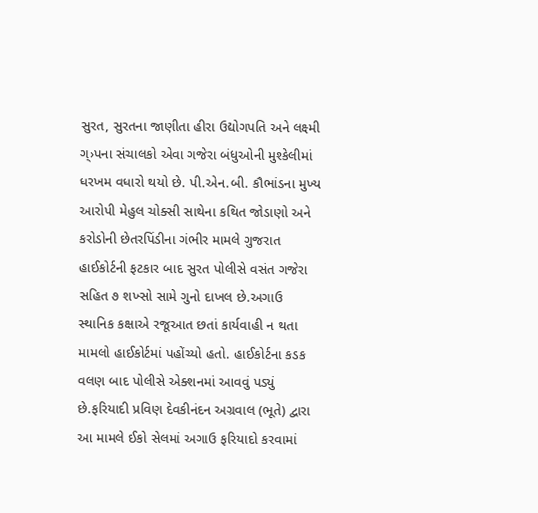સુરત, સુરતના જાણીતા હીરા ઉદ્યોગપતિ અને લક્ષ્મી ગ્›પના સંચાલકો એવા ગજેરા બંધુઓની મુશ્કેલીમાં ધરખમ વધારો થયો છે. પી.એન.બી. કૌભાંડના મુખ્ય આરોપી મેહુલ ચોક્સી સાથેના કથિત જોડાણો અને કરોડોની છેતરપિંડીના ગંભીર મામલે ગુજરાત હાઈકોર્ટની ફટકાર બાદ સુરત પોલીસે વસંત ગજેરા સહિત ૭ શખ્સો સામે ગુનો દાખલ છે.અગાઉ સ્થાનિક કક્ષાએ રજૂઆત છતાં કાર્યવાહી ન થતા મામલો હાઈકોર્ટમાં પહોંચ્યો હતો. હાઈકોર્ટના કડક વલણ બાદ પોલીસે એક્શનમાં આવવું પડ્યું છે.ફરિયાદી પ્રવિણ દેવકીનંદન અગ્રવાલ (ભૂતે) દ્વારા આ મામલે ઈકો સેલમાં અગાઉ ફરિયાદો કરવામાં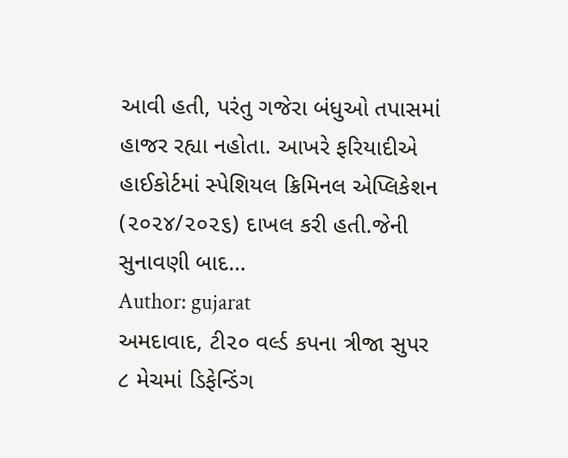આવી હતી, પરંતુ ગજેરા બંધુઓ તપાસમાં હાજર રહ્યા નહોતા. આખરે ફરિયાદીએ હાઈકોર્ટમાં સ્પેશિયલ ક્રિમિનલ એપ્લિકેશન (૨૦૨૪/૨૦૨૬) દાખલ કરી હતી.જેની સુનાવણી બાદ…
Author: gujarat
અમદાવાદ, ટી૨૦ વર્લ્ડ કપના ત્રીજા સુપર ૮ મેચમાં ડિફેન્ડિંગ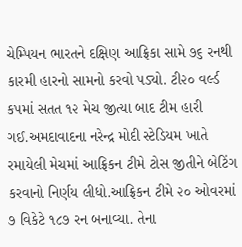ચેમ્પિયન ભારતને દક્ષિણ આફ્રિકા સામે ૭૬ રનથી કારમી હારનો સામનો કરવો પડ્યો. ટી૨૦ વર્લ્ડ કપમાં સતત ૧૨ મેચ જીત્યા બાદ ટીમ હારી ગઈ.અમદાવાદના નરેન્દ્ર મોદી સ્ટેડિયમ ખાતે રમાયેલી મેચમાં આફ્રિકન ટીમે ટોસ જીતીને બેટિંગ કરવાનો નિર્ણય લીધો.આફ્રિકન ટીમે ૨૦ ઓવરમાં ૭ વિકેટે ૧૮૭ રન બનાવ્યા. તેના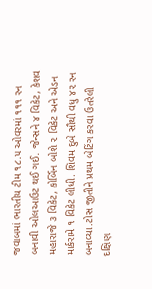જવાબમાં ભારતીય ટીમ ૧૮.૫ ઓવરમાં ૧૧૧ રન બનાવી ઓલઆઉટ થઈ ગઈ. જેન્સને ૪ વિકેટ, કેશવ મહારાજે ૩ વિકેટ, કોર્બિન બોશે ૨ વિકેટ અને એડન માર્કરામે ૧ વિકેટ લીધી. શિવમ દુબે સૌથી વધુ ૪૨ રન બનાવ્યા.ટોસ જીતીને પ્રથમ બેટિંગ કરવા ઉતરેલી દક્ષિણ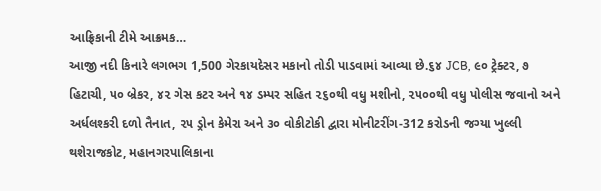આફ્રિકાની ટીમે આક્રમક…
આજી નદી કિનારે લગભગ 1,500 ગેરકાયદેસર મકાનો તોડી પાડવામાં આવ્યા છે.૬૪ JCB, ૯૦ ટ્રેક્ટર, ૭ હિટાચી, ૫૦ બ્રેકર, ૪૨ ગેસ કટર અને ૧૪ ડમ્પર સહિત ૨૬૦થી વધુ મશીનો, ૨૫૦૦થી વધુ પોલીસ જવાનો અને અર્ધલશ્કરી દળો તૈનાત, ૨૫ ડ્રોન કેમેરા અને ૩૦ વોકીટોકી દ્વારા મોનીટરીંગ-312 કરોડની જગ્યા ખુલ્લી થશેરાજકોટ, મહાનગરપાલિકાના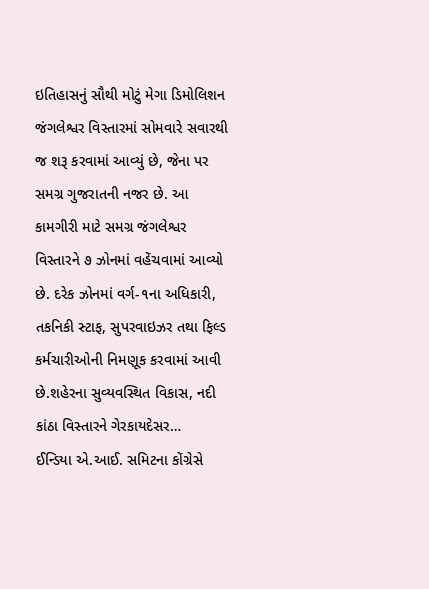ઇતિહાસનું સૌથી મોટું મેગા ડિમોલિશન જંગલેશ્વર વિસ્તારમાં સોમવારે સવારથી જ શરૂ કરવામાં આવ્યું છે, જેના પર સમગ્ર ગુજરાતની નજર છે. આ કામગીરી માટે સમગ્ર જંગલેશ્વર વિસ્તારને ૭ ઝોનમાં વહેંચવામાં આવ્યો છે. દરેક ઝોનમાં વર્ગ-૧ના અધિકારી, તકનિકી સ્ટાફ, સુપરવાઇઝર તથા ફિલ્ડ કર્મચારીઓની નિમણૂક કરવામાં આવી છે.શહેરના સુવ્યવસ્થિત વિકાસ, નદી કાંઠા વિસ્તારને ગેરકાયદેસર…
ઈન્ડિયા એ.આઈ. સમિટના કોંગ્રેસે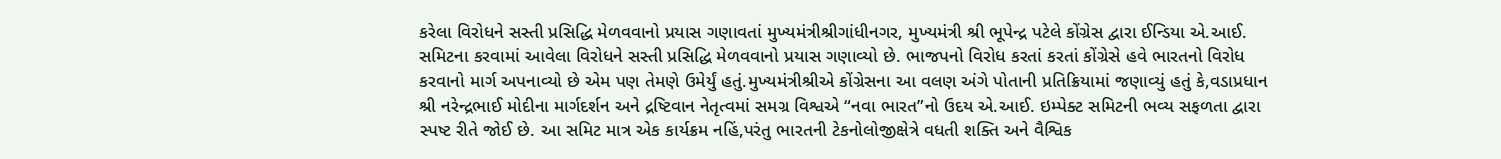કરેલા વિરોધને સસ્તી પ્રસિદ્ધિ મેળવવાનો પ્રયાસ ગણાવતાં મુખ્યમંત્રીશ્રીગાંધીનગર, મુખ્યમંત્રી શ્રી ભૂપેન્દ્ર પટેલે કોંગ્રેસ દ્વારા ઈન્ડિયા એ.આઈ. સમિટના કરવામાં આવેલા વિરોધને સસ્તી પ્રસિદ્ધિ મેળવવાનો પ્રયાસ ગણાવ્યો છે. ભાજપનો વિરોધ કરતાં કરતાં કોંગ્રેસે હવે ભારતનો વિરોધ કરવાનો માર્ગ અપનાવ્યો છે એમ પણ તેમણે ઉમેર્યું હતું.મુખ્યમંત્રીશ્રીએ કોંગ્રેસના આ વલણ અંગે પોતાની પ્રતિક્રિયામાં જણાવ્યું હતું કે,વડાપ્રધાન શ્રી નરેન્દ્રભાઈ મોદીના માર્ગદર્શન અને દ્રષ્ટિવાન નેતૃત્વમાં સમગ્ર વિશ્વએ “નવા ભારત”નો ઉદય એ.આઈ. ઇમ્પેક્ટ સમિટની ભવ્ય સફળતા દ્વારા સ્પષ્ટ રીતે જોઈ છે. આ સમિટ માત્ર એક કાર્યક્રમ નહિં,પરંતુ ભારતની ટેકનોલોજીક્ષેત્રે વધતી શક્તિ અને વૈશ્વિક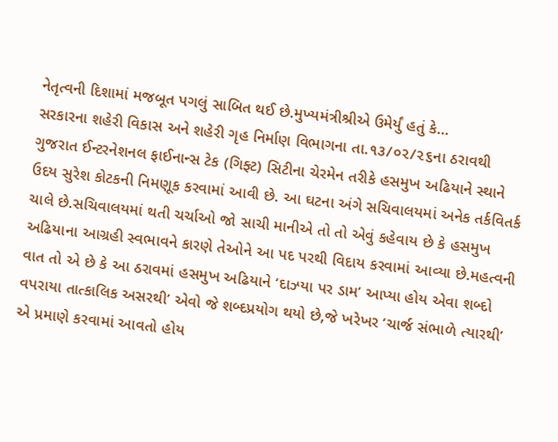નેતૃત્વની દિશામાં મજબૂત પગલું સાબિત થઈ છે.મુખ્યમંત્રીશ્રીએ ઉમેર્યું હતું કે…
સરકારના શહેરી વિકાસ અને શહેરી ગૃહ નિર્માણ વિભાગના તા.૧૩/૦૨/૨૬ના ઠરાવથી ગુજરાત ઈન્ટરનેશનલ ફાઈનાન્સ ટેક (ગિફ્ટ) સિટીના ચેરમેન તરીકે હસમુખ અઢિયાને સ્થાને ઉદય સુરેશ કોટકની નિમણૂક કરવામાં આવી છે. આ ઘટના અંગે સચિવાલયમાં અનેક તર્કવિતર્ક ચાલે છે.સચિવાલયમાં થતી ચર્ચાઓ જો સાચી માનીએ તો તો એવું કહેવાય છે કે હસમુખ અઢિયાના આગ્રહી સ્વભાવને કારણે તેઓને આ પદ પરથી વિદાય કરવામાં આવ્યા છે.મહત્વની વાત તો એ છે કે આ ઠરાવમાં હસમુખ અઢિયાને ‘દાઝ્યા પર ડામ’ આપ્યા હોય એવા શબ્દો વપરાયા તાત્કાલિક અસરથી’ એવો જે શબ્દપ્રયોગ થયો છે,જે ખરેખર ‘ચાર્જ સંભાળે ત્યારથી’ એ પ્રમાણે કરવામાં આવતો હોય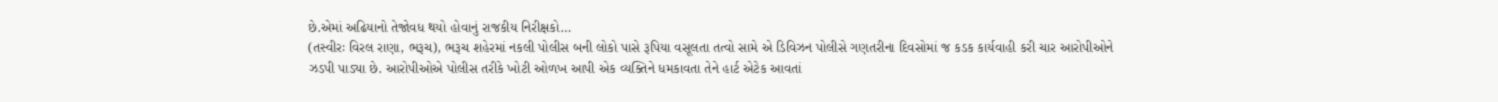છે.એમાં અઢિયાનો તેજોવધ થયો હોવાનું રાજકીય નિરીક્ષકો…
(તસ્વીરઃ વિરલ રાણા, ભરૂચ), ભરૂચ શહેરમાં નકલી પોલીસ બની લોકો પાસે રૂપિયા વસૂલતા તત્વો સામે એ ડિવિઝન પોલીસે ગણતરીના દિવસોમાં જ કડક કાર્યવાહી કરી ચાર આરોપીઓને ઝડપી પાડ્યા છે. આરોપીઓએ પોલીસ તરીકે ખોટી ઓળખ આપી એક વ્યક્તિને ધમકાવતા તેને હાર્ટ એટેક આવતાં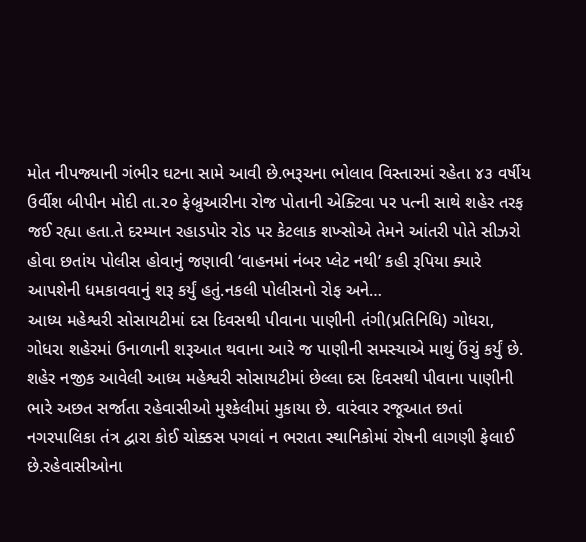મોત નીપજ્યાની ગંભીર ઘટના સામે આવી છે.ભરૂચના ભોલાવ વિસ્તારમાં રહેતા ૪૩ વર્ષીય ઉર્વીશ બીપીન મોદી તા.૨૦ ફેબ્રુઆરીના રોજ પોતાની એક્ટિવા પર પત્ની સાથે શહેર તરફ જઈ રહ્યા હતા.તે દરમ્યાન રહાડપોર રોડ પર કેટલાક શખ્સોએ તેમને આંતરી પોતે સીઝરો હોવા છતાંય પોલીસ હોવાનું જણાવી ‘વાહનમાં નંબર પ્લેટ નથી’ કહી રૂપિયા ક્યારે આપશેની ધમકાવવાનું શરૂ કર્યું હતું.નકલી પોલીસનો રોફ અને…
આધ્ય મહેશ્વરી સોસાયટીમાં દસ દિવસથી પીવાના પાણીની તંગી(પ્રતિનિધિ) ગોધરા, ગોધરા શહેરમાં ઉનાળાની શરૂઆત થવાના આરે જ પાણીની સમસ્યાએ માથું ઉંચું કર્યું છે. શહેર નજીક આવેલી આધ્ય મહેશ્વરી સોસાયટીમાં છેલ્લા દસ દિવસથી પીવાના પાણીની ભારે અછત સર્જાતા રહેવાસીઓ મુશ્કેલીમાં મુકાયા છે. વારંવાર રજૂઆત છતાં નગરપાલિકા તંત્ર દ્વારા કોઈ ચોક્કસ પગલાં ન ભરાતા સ્થાનિકોમાં રોષની લાગણી ફેલાઈ છે.રહેવાસીઓના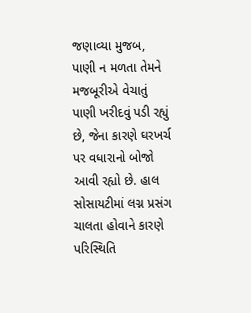જણાવ્યા મુજબ, પાણી ન મળતા તેમને મજબૂરીએ વેચાતું પાણી ખરીદવું પડી રહ્યું છે, જેના કારણે ઘરખર્ચ પર વધારાનો બોજો આવી રહ્યો છે. હાલ સોસાયટીમાં લગ્ન પ્રસંગ ચાલતા હોવાને કારણે પરિસ્થિતિ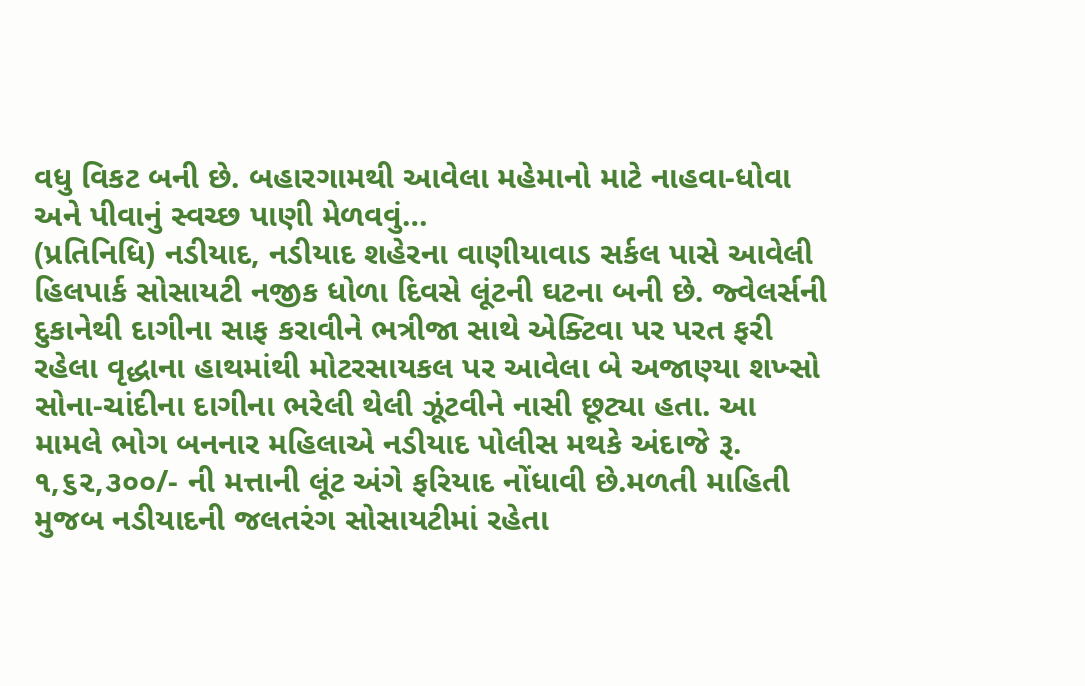વધુ વિકટ બની છે. બહારગામથી આવેલા મહેમાનો માટે નાહવા-ધોવા અને પીવાનું સ્વચ્છ પાણી મેળવવું…
(પ્રતિનિધિ) નડીયાદ, નડીયાદ શહેરના વાણીયાવાડ સર્કલ પાસે આવેલી હિલપાર્ક સોસાયટી નજીક ધોળા દિવસે લૂંટની ઘટના બની છે. જ્વેલર્સની દુકાનેથી દાગીના સાફ કરાવીને ભત્રીજા સાથે એક્ટિવા પર પરત ફરી રહેલા વૃદ્ધાના હાથમાંથી મોટરસાયકલ પર આવેલા બે અજાણ્યા શખ્સો સોના-ચાંદીના દાગીના ભરેલી થેલી ઝૂંટવીને નાસી છૂટ્યા હતા. આ મામલે ભોગ બનનાર મહિલાએ નડીયાદ પોલીસ મથકે અંદાજે રૂ. ૧,૬૨,૩૦૦/- ની મત્તાની લૂંટ અંગે ફરિયાદ નોંધાવી છે.મળતી માહિતી મુજબ નડીયાદની જલતરંગ સોસાયટીમાં રહેતા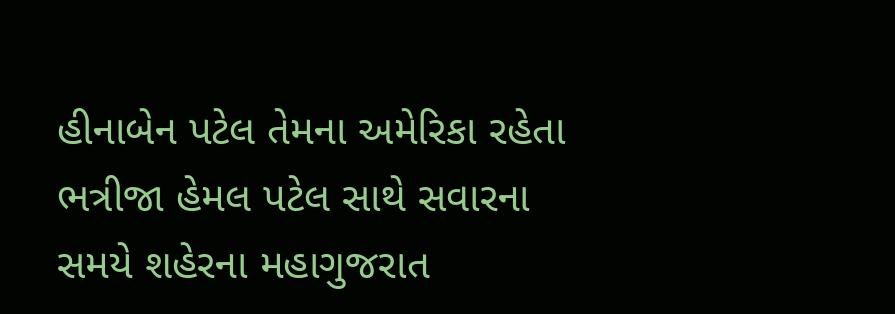હીનાબેન પટેલ તેમના અમેરિકા રહેતા ભત્રીજા હેમલ પટેલ સાથે સવારના સમયે શહેરના મહાગુજરાત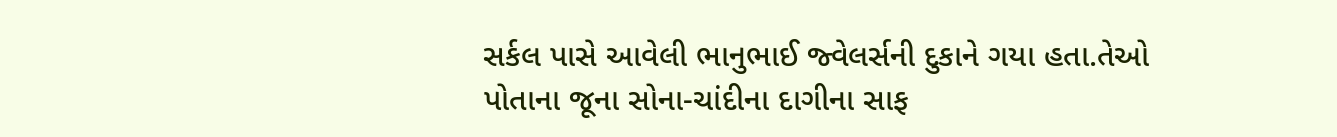સર્કલ પાસે આવેલી ભાનુભાઈ જ્વેલર્સની દુકાને ગયા હતા.તેઓ પોતાના જૂના સોના-ચાંદીના દાગીના સાફ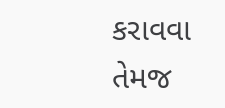કરાવવા તેમજ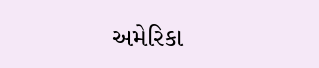અમેરિકા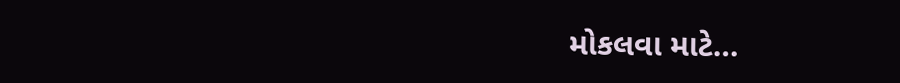મોકલવા માટે…